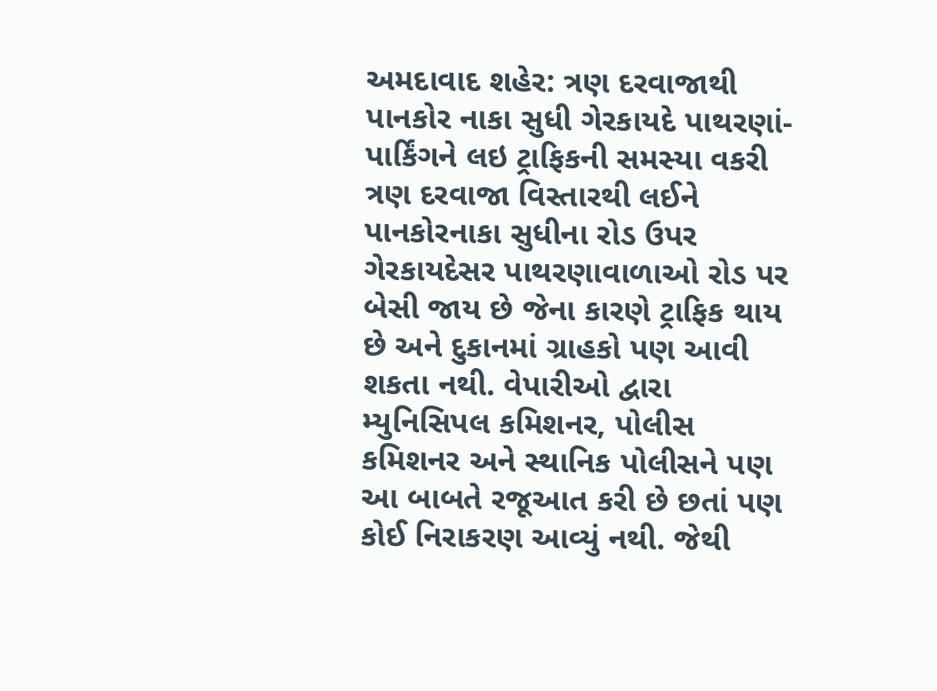અમદાવાદ શહેર: ત્રણ દરવાજાથી પાનકોર નાકા સુધી ગેરકાયદે પાથરણાં-પાર્કિંગને લઇ ટ્રાફિકની સમસ્યા વકરી
ત્રણ દરવાજા વિસ્તારથી લઈને પાનકોરનાકા સુધીના રોડ ઉપર ગેરકાયદેસર પાથરણાવાળાઓ રોડ પર બેસી જાય છે જેના કારણે ટ્રાફિક થાય છે અને દુકાનમાં ગ્રાહકો પણ આવી શકતા નથી. વેપારીઓ દ્વારા મ્યુનિસિપલ કમિશનર, પોલીસ કમિશનર અને સ્થાનિક પોલીસને પણ આ બાબતે રજૂઆત કરી છે છતાં પણ કોઈ નિરાકરણ આવ્યું નથી. જેથી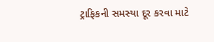ટ્રાફિકની સમસ્યા દૂર કરવા માટે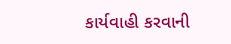કાર્યવાહી કરવાની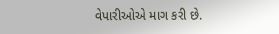વેપારીઓએ માગ કરી છે.